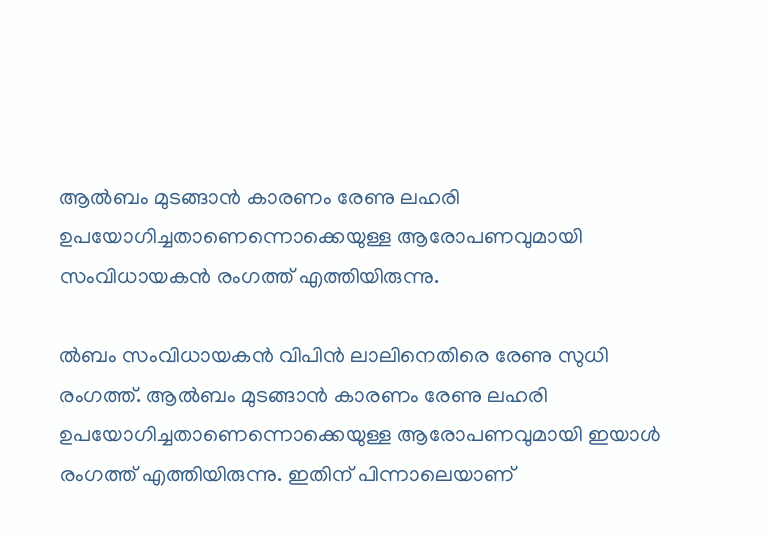ആൽബം മുടങ്ങാൻ കാരണം രേണു ലഹരി ഉപയോഗിച്ചതാണെന്നൊക്കെയുള്ള ആരോപണവുമായി സംവിധായകന്‍ രംഗത്ത് എത്തിയിരുന്നു.

ൽബം സംവിധായകൻ വിപിൻ ലാലിനെതിരെ രേണു സുധി രംഗത്ത്. ആൽബം മുടങ്ങാൻ കാരണം രേണു ലഹരി ഉപയോഗിച്ചതാണെന്നൊക്കെയുള്ള ആരോപണവുമായി ഇയാൾ രംഗത്ത് എത്തിയിരുന്നു. ഇതിന് പിന്നാലെയാണ്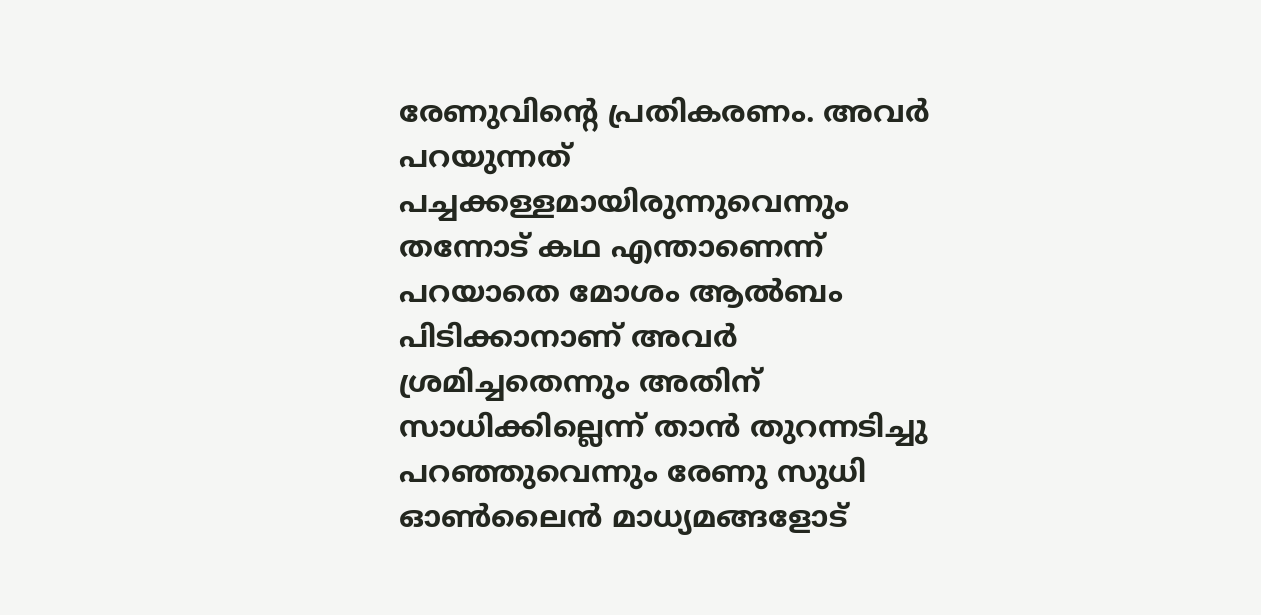രേണുവിന്റെ പ്രതികരണം. അവർ പറയുന്നത് പച്ചക്കള്ളമായിരുന്നുവെന്നും തന്നോട് കഥ എന്താണെന്ന് പറയാതെ മോശം ആൽബം പിടിക്കാനാണ് അവർ ശ്രമിച്ചതെന്നും അതിന് സാധിക്കില്ലെന്ന് താൻ തുറന്നടിച്ചു പറഞ്ഞുവെന്നും രേണു സുധി ഓൺലൈൻ മാധ്യമങ്ങളോട്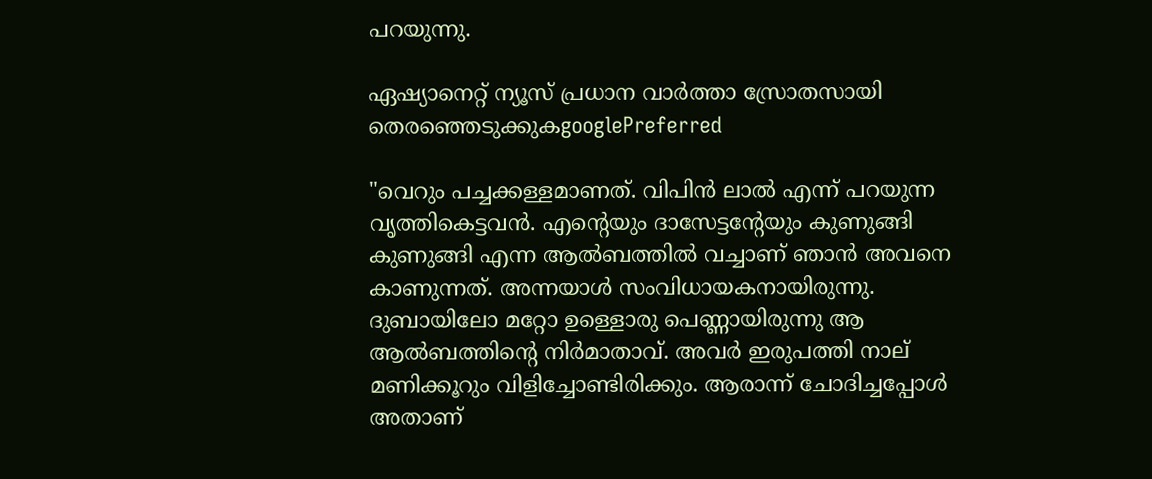പറയുന്നു.

ഏഷ്യാനെറ്റ് ന്യൂസ് പ്രധാന വാർത്താ സ്രോതസായി തെരഞ്ഞെടുക്കുകgooglePreferred

"വെറും പച്ചക്കള്ളമാണത്. വിപിന്‍ ലാല്‍ എന്ന് പറയുന്ന വൃത്തികെട്ടവന്‍. എന്റെയും ദാസേട്ടന്റേയും കുണുങ്ങി കുണുങ്ങി എന്ന ആല്‍ബത്തിൽ വച്ചാണ് ഞാൻ അവനെ കാണുന്നത്. അന്നയാള്‍ സംവിധായകനായിരുന്നു. ദുബായിലോ മറ്റോ ഉള്ളൊരു പെണ്ണായിരുന്നു ആ ആല്‍ബത്തിന്‍റെ നിർമാതാവ്. അവര്‍ ഇരുപത്തി നാല് മണിക്കൂറും വിളിച്ചോണ്ടിരിക്കും. ആരാന്ന് ചോദിച്ചപ്പോള്‍ അതാണ്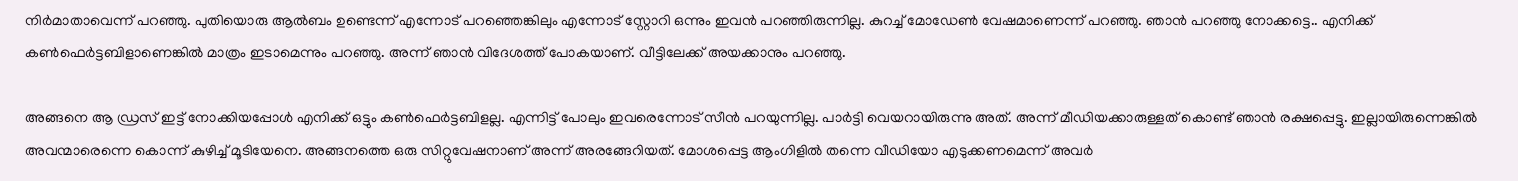നിര്‍മാതാവെന്ന് പറഞ്ഞു. പുതിയൊരു ആല്‍ബം ഉണ്ടെന്ന് എന്നോട് പറഞ്ഞെങ്കിലും എന്നോട് സ്റ്റോറി ഒന്നും ഇവന്‍ പറഞ്ഞിരുന്നില്ല. കുറച്ച് മോഡേണ്‍ വേഷമാണെന്ന് പറഞ്ഞു. ഞാന്‍ പറഞ്ഞു നോക്കട്ടെ.. എനിക്ക് കണ്‍ഫെര്‍ട്ടബിളാണെങ്കില്‍ മാത്രം ഇടാമെന്നും പറഞ്ഞു. അന്ന് ഞാന്‍ വിദേശത്ത് പോകയാണ്. വീട്ടിലേക്ക് അയക്കാനും പറഞ്ഞു.

അങ്ങനെ ആ ഡ്രസ് ഇട്ട് നോക്കിയപ്പോള്‍ എനിക്ക് ഒട്ടും കണ്‍ഫെര്‍ട്ടബിളല്ല. എന്നിട്ട് പോലും ഇവരെന്നോട് സീന്‍ പറയുന്നില്ല. പാര്‍ട്ടി വെയറായിരുന്നു അത്. അന്ന് മീഡിയക്കാരുള്ളത് കൊണ്ട് ഞാന്‍ രക്ഷപ്പെട്ടു. ഇല്ലായിരുന്നെങ്കില്‍ അവന്മാരെന്നെ കൊന്ന് കുഴിച്ച് മൂടിയേനെ. അങ്ങനത്തെ ഒരു സിറ്റുവേഷനാണ് അന്ന് അരങ്ങേറിയത്. മോശപ്പെട്ട ആംഗിളിൽ തന്നെ വീഡിയോ എടുക്കണമെന്ന് അവർ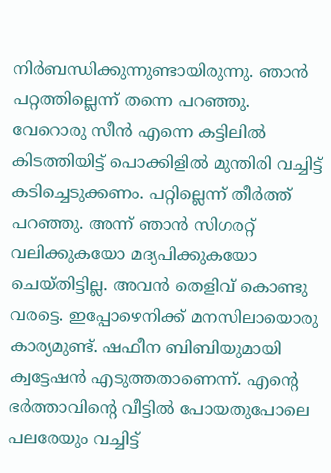നിർബന്ധിക്കുന്നുണ്ടായിരുന്നു. ഞാൻ പറ്റത്തില്ലെന്ന് തന്നെ പറഞ്ഞു. വേറൊരു സീൻ എന്നെ കട്ടിലിൽ കിടത്തിയിട്ട് പൊക്കിളിൽ മുന്തിരി വച്ചിട്ട് കടിച്ചെടുക്കണം. പറ്റില്ലെന്ന് തീർത്ത് പറഞ്ഞു. അന്ന് ഞാൻ സിഗരറ്റ് വലിക്കുകയോ മദ്യപിക്കുകയോ ചെയ്തിട്ടില്ല. അവൻ തെളിവ് കൊണ്ടു വരട്ടെ. ഇപ്പോഴെനിക്ക് മനസിലായൊരു കാര്യമുണ്ട്. ഷഫീന ബിബിയുമായി ക്വട്ടേഷന്‍ എടുത്തതാണെന്ന്. എന്റെ ഭർത്താവിന്റെ വീട്ടിൽ പോയതുപോലെ പലരേയും വച്ചിട്ട്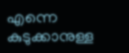എന്നെ കുടുക്കാനുള്ള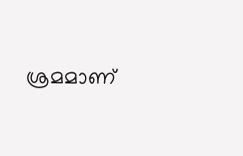ശ്രമമാണ്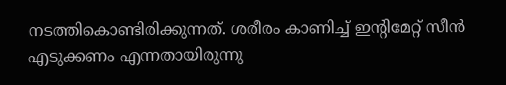നടത്തികൊണ്ടിരിക്കുന്നത്. ശരീരം കാണിച്ച് ഇന്റിമേറ്റ് സീൻ എടുക്കണം എന്നതായിരുന്നു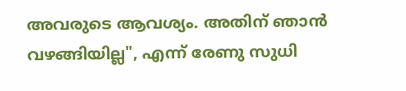അവരുടെ ആവശ്യം. അതിന് ഞാൻ വഴങ്ങിയില്ല", എന്ന് രേണു സുധി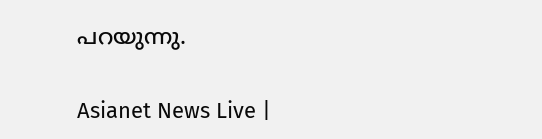പറയുന്നു.

Asianet News Live |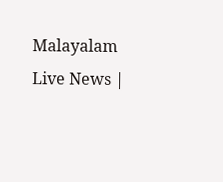Malayalam Live News |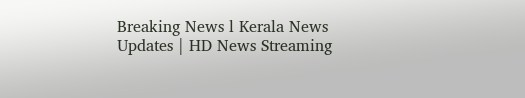Breaking News l Kerala News Updates | HD News Streaming